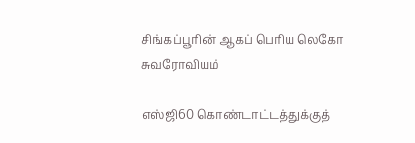சிங்கப்பூரின் ஆகப் பெரிய லெகோ சுவரோவியம்

எஸ்ஜி60 கொண்டாட்டத்துக்குத்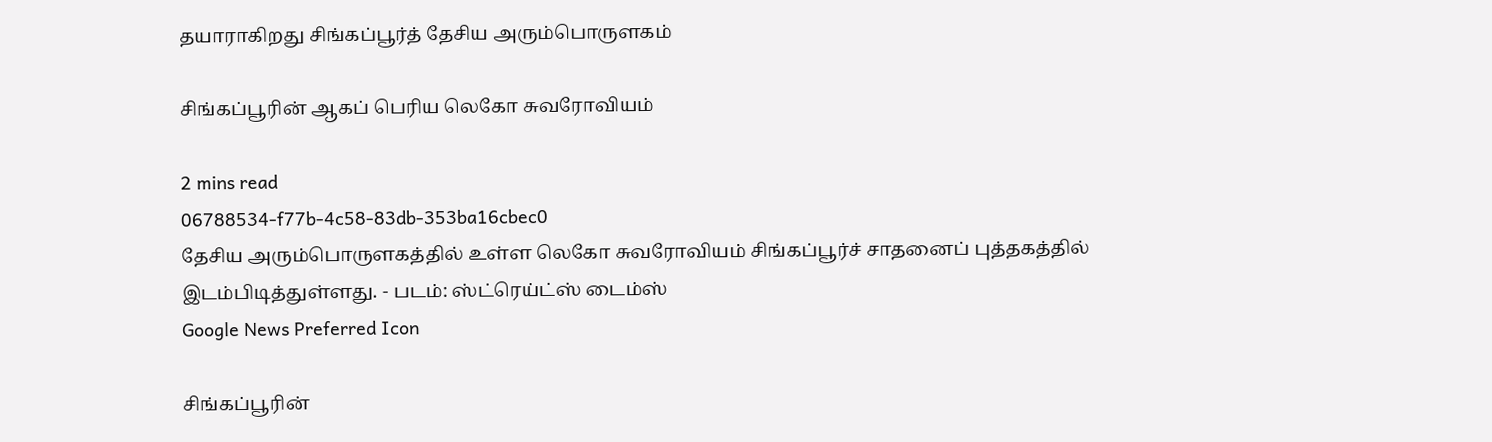தயாராகிறது சிங்கப்பூர்த் தேசிய அரும்பொருளகம்

சிங்கப்பூரின் ஆகப் பெரிய லெகோ சுவரோவியம்

2 mins read
06788534-f77b-4c58-83db-353ba16cbec0
தேசிய அரும்பொருளகத்தில் உள்ள லெகோ சுவரோவியம் சிங்கப்பூர்ச் சாதனைப் புத்தகத்தில் இடம்பிடித்துள்ளது. - படம்: ஸ்ட்ரெய்ட்ஸ் டைம்ஸ்
Google News Preferred Icon

சிங்கப்பூரின்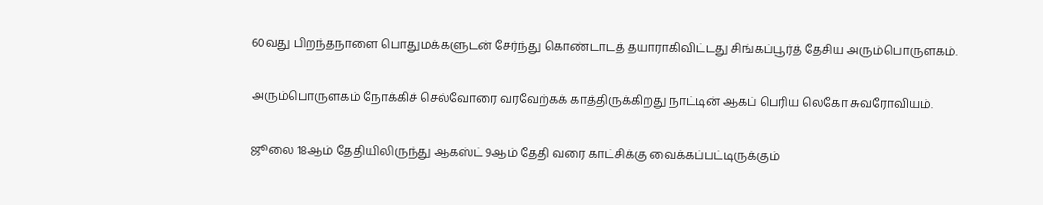60வது பிறந்தநாளை பொதுமக்களுடன் சேர்ந்து கொண்டாடத் தயாராகிவிட்டது சிங்கப்பூர்த் தேசிய அரும்பொருளகம்.

அரும்பொருளகம் நோக்கிச் செல்வோரை வரவேற்கக் காத்திருக்கிறது நாட்டின் ஆகப் பெரிய லெகோ சுவரோவியம்.

ஜூலை 18ஆம் தேதியிலிருந்து ஆகஸ்ட் 9ஆம் தேதி வரை காட்சிக்கு வைக்கப்பட்டிருக்கும்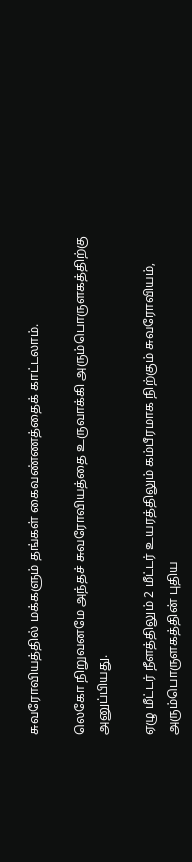சுவரோவியத்தில் மக்களும் தங்கள் கைவண்ணத்தைக் காட்டலாம்.

லெகோ நிறுவனமே அந்தச் சுவரோவியத்தை உருவாக்கி அரும்பொருளகத்திற்கு அனுப்பியது.

ஏழு மீட்டர் நீளத்திலும் 2 மீட்டர் உயரத்திலும் கம்பீரமாக நிற்கும் சுவரோவியம், அரும்பொருளகத்தின் புதிய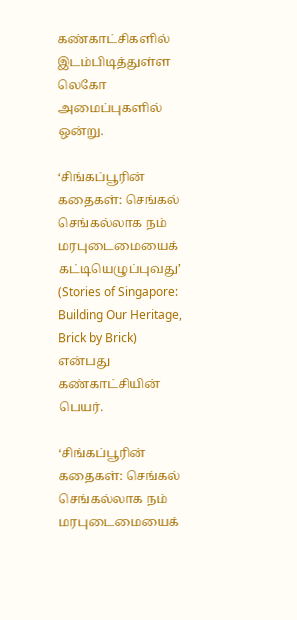கண்காட்சிகளில் இடம்பிடித்துள்ள லெகோ அமைப்புகளில் ஒன்று.

‘சிங்கப்பூரின் கதைகள்: செங்கல் செங்கல்லாக நம் மரபுடைமையைக் கட்டியெழுப்புவது’ (Stories of Singapore: Building Our Heritage, Brick by Brick) என்பது கண்காட்சியின் பெயர்.

‘சிங்கப்பூரின் கதைகள்: செங்கல் செங்கல்லாக நம் மரபுடைமையைக்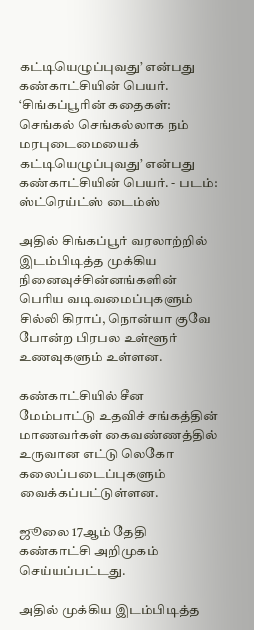கட்டியெழுப்புவது’ என்பது கண்காட்சியின் பெயர்.
‘சிங்கப்பூரின் கதைகள்: செங்கல் செங்கல்லாக நம் மரபுடைமையைக் கட்டியெழுப்புவது’ என்பது கண்காட்சியின் பெயர். - படம்: ஸ்ட்ரெய்ட்ஸ் டைம்ஸ்

அதில் சிங்கப்பூர் வரலாற்றில் இடம்பிடித்த முக்கிய நினைவுச்சின்னங்களின் பெரிய வடிவமைப்புகளும் சில்லி கிராப், நொன்யா குவே போன்ற பிரபல உள்ளூர் உணவுகளும் உள்ளன.

கண்காட்சியில் சீன மேம்பாட்டு உதவிச் சங்கத்தின் மாணவர்கள் கைவண்ணத்தில் உருவான எட்டு லெகோ கலைப்படைப்புகளும் வைக்கப்பட்டுள்ளன.

ஜூலை 17ஆம் தேதி கண்காட்சி அறிமுகம் செய்யப்பட்டது.

அதில் முக்கிய இடம்பிடித்த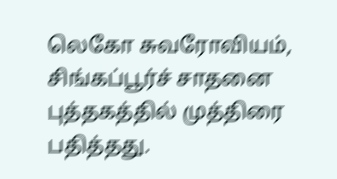லெகோ சுவரோவியம், சிங்கப்பூர்ச் சாதனை புத்தகத்தில் முத்திரை பதித்தது.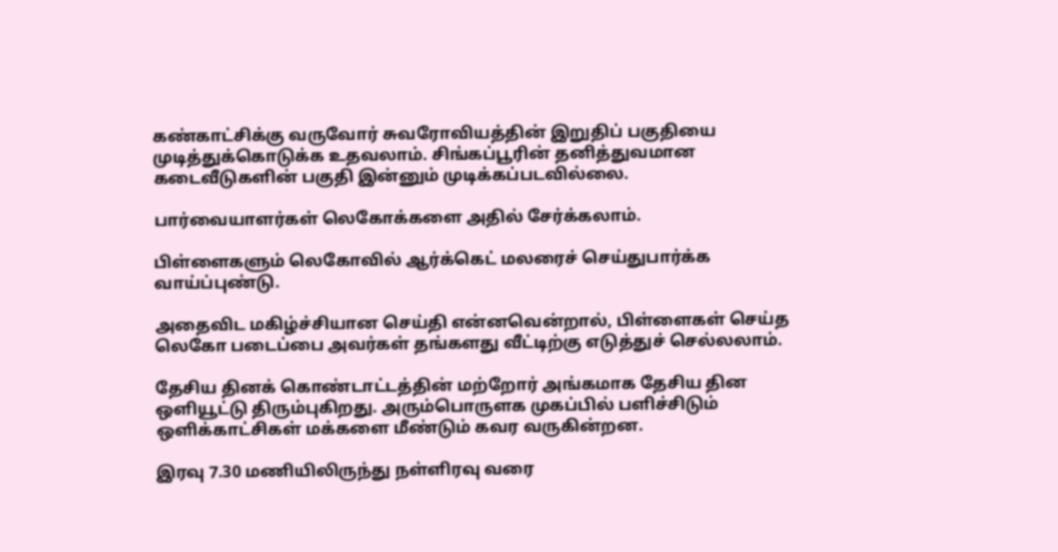கண்காட்சிக்கு வருவோர் சுவரோவியத்தின் இறுதிப் பகுதியை முடித்துக்கொடுக்க உதவலாம். சிங்கப்பூரின் தனித்துவமான கடைவீடுகளின் பகுதி இன்னும் முடிக்கப்படவில்லை.

பார்வையாளர்கள் லெகோக்களை அதில் சேர்க்கலாம்.

பிள்ளைகளும் லெகோவில் ஆர்க்கெட் மலரைச் செய்துபார்க்க வாய்ப்புண்டு.

அதைவிட மகிழ்ச்சியான செய்தி என்னவென்றால், பிள்ளைகள் செய்த லெகோ படைப்பை அவர்கள் தங்களது வீட்டிற்கு எடுத்துச் செல்லலாம்.

தேசிய தினக் கொண்டாட்டத்தின் மற்றோர் அங்கமாக தேசிய தின ஒளியூட்டு திரும்புகிறது. அரும்பொருளக முகப்பில் பளிச்சிடும் ஒளிக்காட்சிகள் மக்களை மீண்டும் கவர வருகின்றன.

இரவு 7.30 மணியிலிருந்து நள்ளிரவு வரை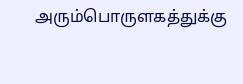அரும்பொருளகத்துக்கு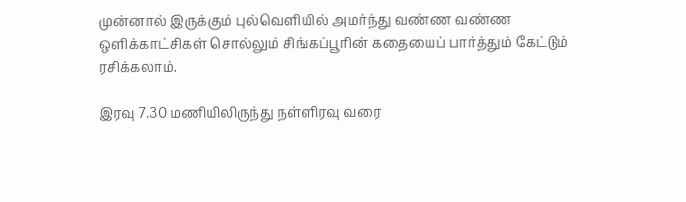முன்னால் இருக்கும் புல்வெளியில் அமர்ந்து வண்ண வண்ண ஒளிக்காட்சிகள் சொல்லும் சிங்கப்பூரின் கதையைப் பார்த்தும் கேட்டும் ரசிக்கலாம்.

இரவு 7.30 மணியிலிருந்து நள்ளிரவு வரை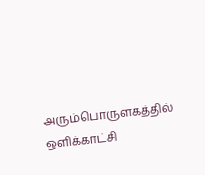அரும்பொருளகத்தில் ஒளிக்காட்சி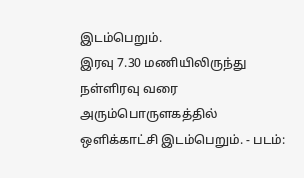இடம்பெறும்.
இரவு 7.30 மணியிலிருந்து நள்ளிரவு வரை அரும்பொருளகத்தில் ஒளிக்காட்சி இடம்பெறும். - படம்: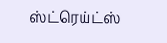ஸ்ட்ரெய்ட்ஸ்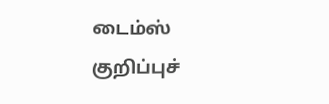டைம்ஸ்
குறிப்புச்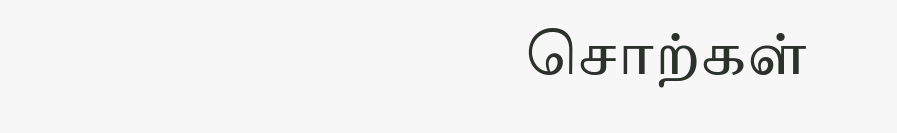சொற்கள்